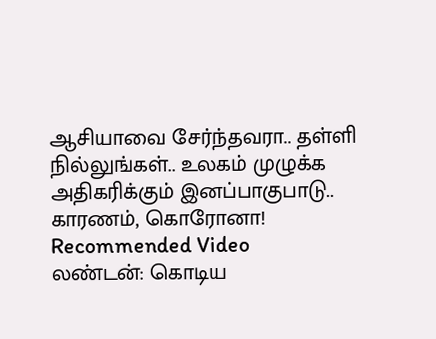ஆசியாவை சேர்ந்தவரா.. தள்ளி நில்லுங்கள்.. உலகம் முழுக்க அதிகரிக்கும் இனப்பாகுபாடு.. காரணம், கொரோனா!
Recommended Video
லண்டன்: கொடிய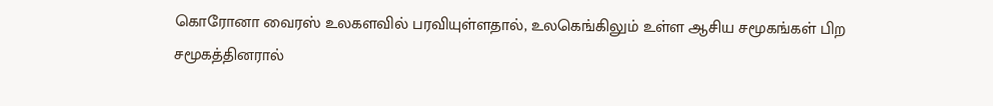கொரோனா வைரஸ் உலகளவில் பரவியுள்ளதால், உலகெங்கிலும் உள்ள ஆசிய சமூகங்கள் பிற சமூகத்தினரால்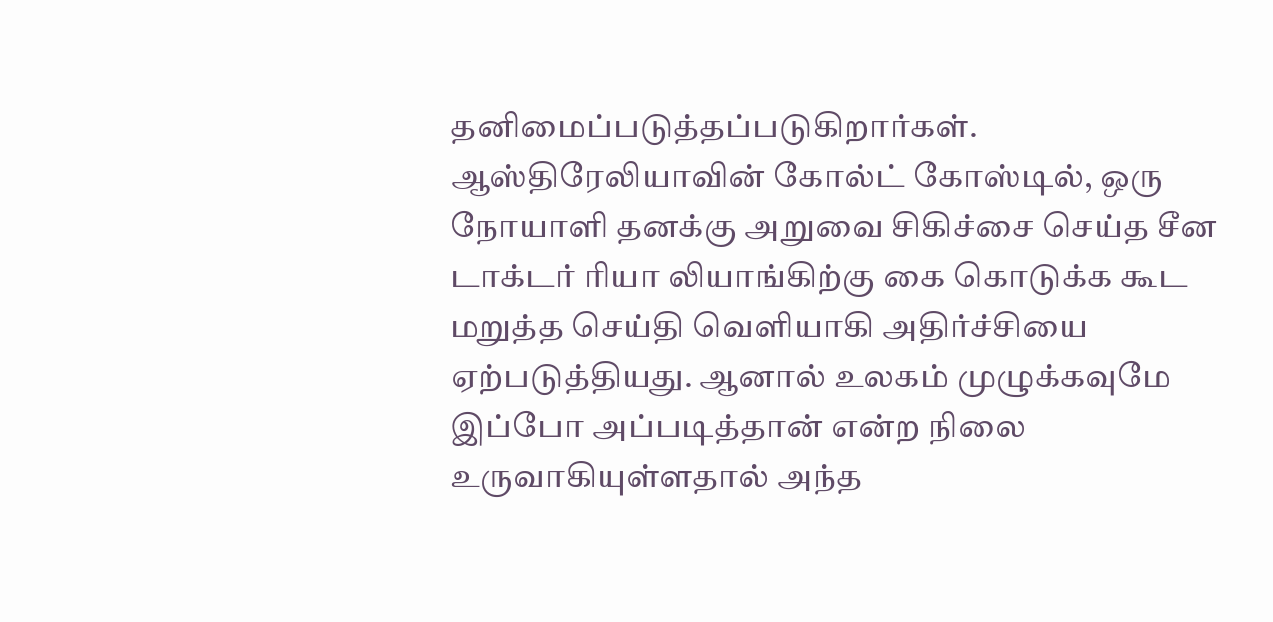தனிமைப்படுத்தப்படுகிறார்கள்.
ஆஸ்திரேலியாவின் கோல்ட் கோஸ்டில், ஒரு நோயாளி தனக்கு அறுவை சிகிச்சை செய்த சீன டாக்டர் ரியா லியாங்கிற்கு கை கொடுக்க கூட மறுத்த செய்தி வெளியாகி அதிர்ச்சியை ஏற்படுத்தியது. ஆனால் உலகம் முழுக்கவுமே இப்போ அப்படித்தான் என்ற நிலை உருவாகியுள்ளதால் அந்த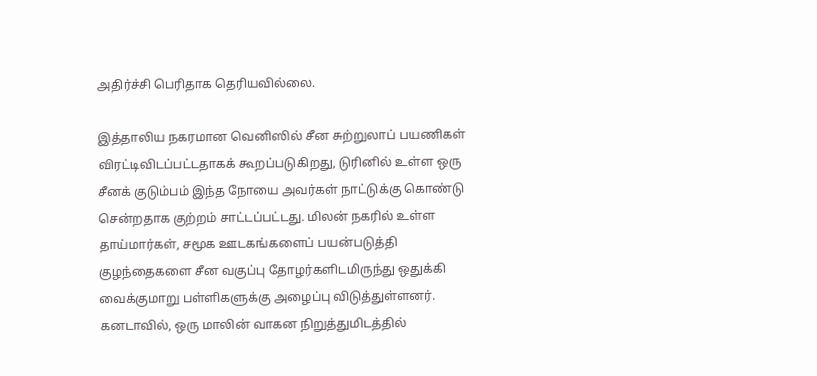அதிர்ச்சி பெரிதாக தெரியவில்லை.

இத்தாலிய நகரமான வெனிஸில் சீன சுற்றுலாப் பயணிகள் விரட்டிவிடப்பட்டதாகக் கூறப்படுகிறது, டுரினில் உள்ள ஒரு சீனக் குடும்பம் இந்த நோயை அவர்கள் நாட்டுக்கு கொண்டு சென்றதாக குற்றம் சாட்டப்பட்டது. மிலன் நகரில் உள்ள தாய்மார்கள், சமூக ஊடகங்களைப் பயன்படுத்தி குழந்தைகளை சீன வகுப்பு தோழர்களிடமிருந்து ஒதுக்கி வைக்குமாறு பள்ளிகளுக்கு அழைப்பு விடுத்துள்ளனர்.
கனடாவில், ஒரு மாலின் வாகன நிறுத்துமிடத்தில்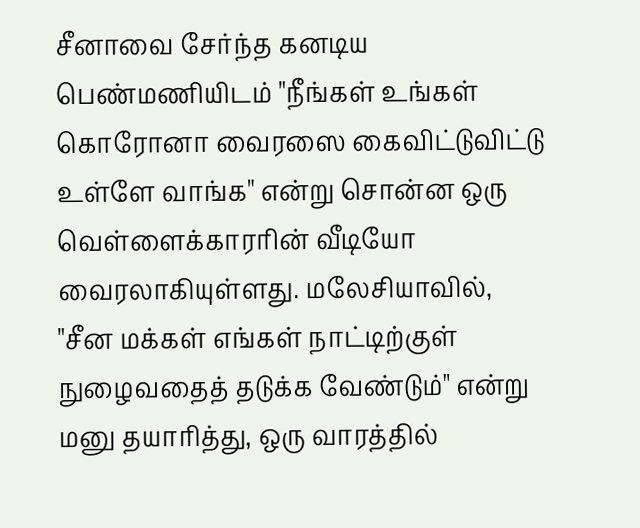சீனாவை சேர்ந்த கனடிய பெண்மணியிடம் "நீங்கள் உங்கள் கொரோனா வைரஸை கைவிட்டுவிட்டு உள்ளே வாங்க" என்று சொன்ன ஒரு வெள்ளைக்காரரின் வீடியோ வைரலாகியுள்ளது. மலேசியாவில், "சீன மக்கள் எங்கள் நாட்டிற்குள் நுழைவதைத் தடுக்க வேண்டும்" என்று மனு தயாரித்து, ஒரு வாரத்தில்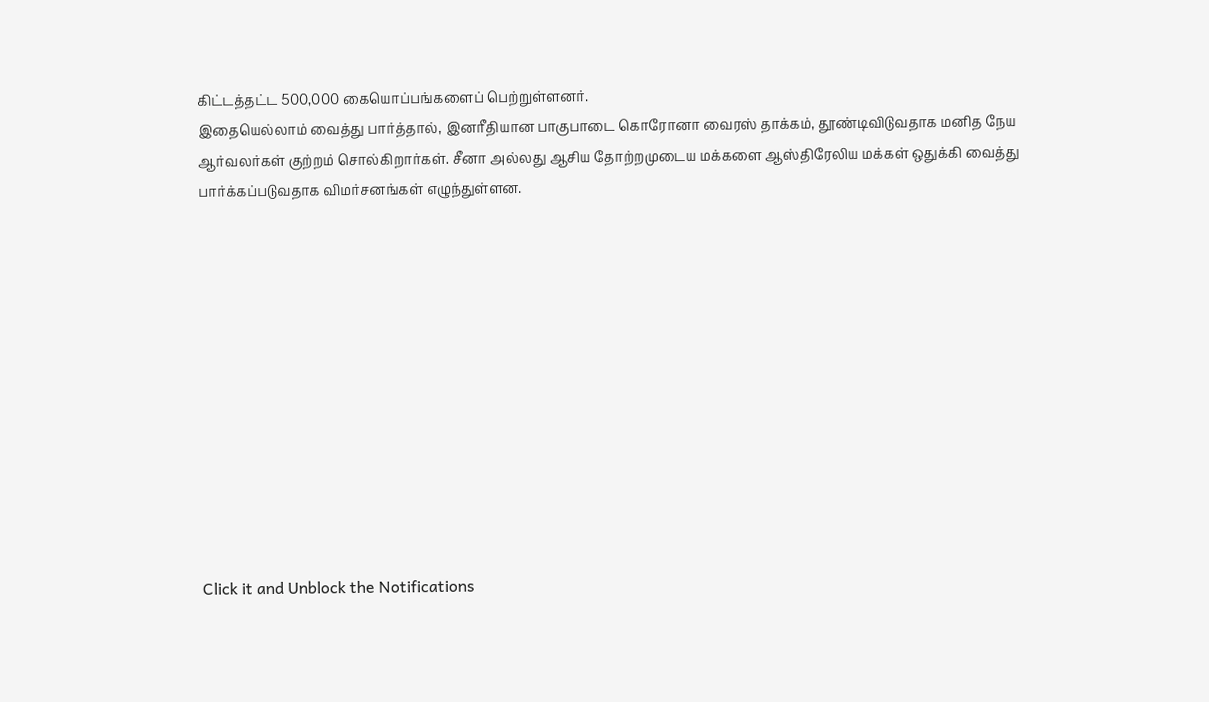கிட்டத்தட்ட 500,000 கையொப்பங்களைப் பெற்றுள்ளனர்.
இதையெல்லாம் வைத்து பார்த்தால், இனரீதியான பாகுபாடை கொரோனா வைரஸ் தாக்கம், தூண்டிவிடுவதாக மனித நேய ஆர்வலர்கள் குற்றம் சொல்கிறார்கள். சீனா அல்லது ஆசிய தோற்றமுடைய மக்களை ஆஸ்திரேலிய மக்கள் ஒதுக்கி வைத்து பார்க்கப்படுவதாக விமர்சனங்கள் எழுந்துள்ளன.












Click it and Unblock the Notifications